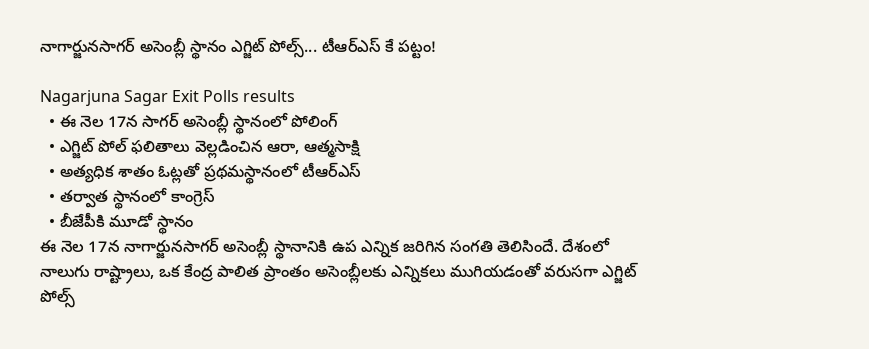నాగార్జునసాగర్ అసెంబ్లీ స్థానం ఎగ్జిట్ పోల్స్... టీఆర్ఎస్ కే పట్టం!

Nagarjuna Sagar Exit Polls results
  • ఈ నెల 17న సాగర్ అసెంబ్లీ స్థానంలో పోలింగ్
  • ఎగ్జిట్ పోల్ ఫలితాలు వెల్లడించిన ఆరా, ఆత్మసాక్షి
  • అత్యధిక శాతం ఓట్లతో ప్రథమస్థానంలో టీఆర్ఎస్
  • తర్వాత స్థానంలో కాంగ్రెస్
  • బీజేపీకి మూడో స్థానం
ఈ నెల 17న నాగార్జునసాగర్ అసెంబ్లీ స్థానానికి ఉప ఎన్నిక జరిగిన సంగతి తెలిసిందే. దేశంలో నాలుగు రాష్ట్రాలు, ఒక కేంద్ర పాలిత ప్రాంతం అసెంబ్లీలకు ఎన్నికలు ముగియడంతో వరుసగా ఎగ్జిట్ పోల్స్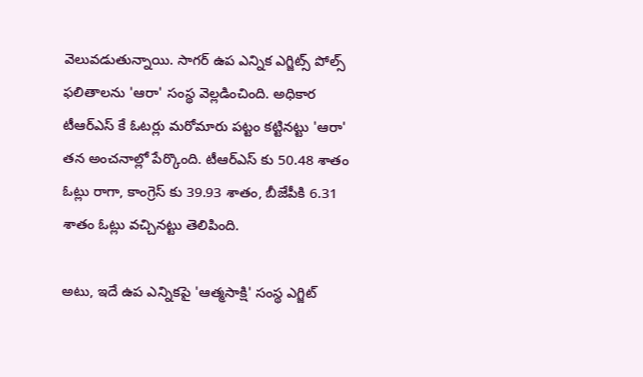వెలువడుతున్నాయి. సాగర్ ఉప ఎన్నిక ఎగ్జిట్స్ పోల్స్ ఫలితాలను 'ఆరా' సంస్థ వెల్లడించింది. అధికార టీఆర్ఎస్ కే ఓటర్లు మరోమారు పట్టం కట్టినట్టు 'ఆరా' తన అంచనాల్లో పేర్కొంది. టీఆర్ఎస్ కు 50.48 శాతం ఓట్లు రాగా, కాంగ్రెస్ కు 39.93 శాతం, బీజేపీకి 6.31 శాతం ఓట్లు వచ్చినట్టు తెలిపింది.

అటు, ఇదే ఉప ఎన్నికపై 'ఆత్మసాక్షి' సంస్థ ఎగ్జిట్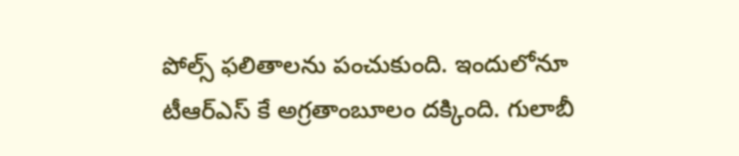పోల్స్ ఫలితాలను పంచుకుంది. ఇందులోనూ టీఆర్ఎస్ కే అగ్రతాంబూలం దక్కింది. గులాబీ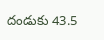దండుకు 43.5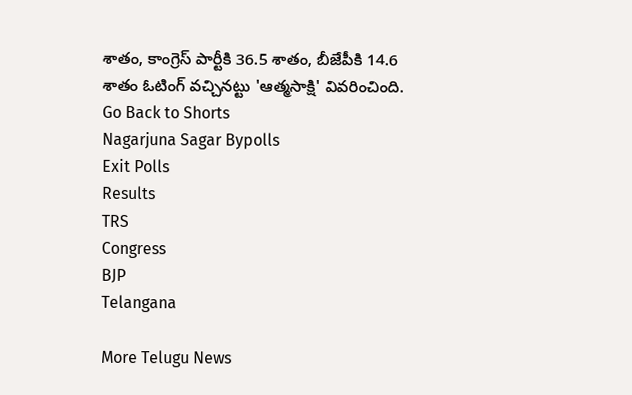శాతం, కాంగ్రెస్ పార్టీకి 36.5 శాతం, బీజేపీకి 14.6 శాతం ఓటింగ్ వచ్చినట్టు 'ఆత్మసాక్షి' వివరించింది.
Go Back to Shorts
Nagarjuna Sagar Bypolls
Exit Polls
Results
TRS
Congress
BJP
Telangana

More Telugu News